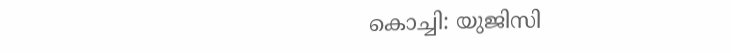കൊച്ചി: യുജിസി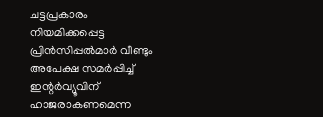ചട്ടപ്രകാരം നിയമിക്കപ്പെട്ട പ്രിൻസിപ്പൽമാർ വീണ്ടും അപേക്ഷ സമർപ്പിച്ച് ഇന്റർവ്യൂവിന് ഹാജരാകണമെന്ന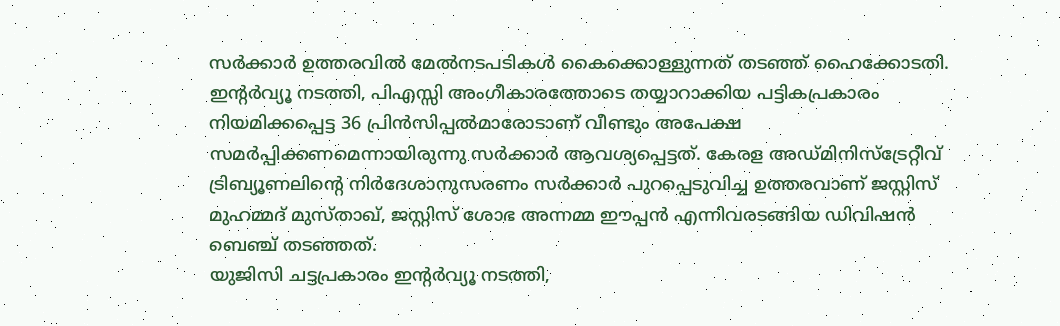സർക്കാർ ഉത്തരവിൽ മേൽനടപടികൾ കൈക്കൊള്ളുന്നത് തടഞ്ഞ് ഹൈക്കോടതി. ഇന്റർവ്യൂ നടത്തി, പിഎസ്സി അംഗീകാരത്തോടെ തയ്യാറാക്കിയ പട്ടികപ്രകാരം നിയമിക്കപ്പെട്ട 36 പ്രിൻസിപ്പൽമാരോടാണ് വീണ്ടും അപേക്ഷ സമർപ്പിക്കണമെന്നായിരുന്നു സർക്കാർ ആവശ്യപ്പെട്ടത്. കേരള അഡ്മിനിസ്ട്രേറ്റീവ് ട്രിബ്യൂണലിന്റെ നിർദേശാനുസരണം സർക്കാർ പുറപ്പെടുവിച്ച ഉത്തരവാണ് ജസ്റ്റിസ് മുഹമ്മദ് മുസ്താഖ്, ജസ്റ്റിസ് ശോഭ അന്നമ്മ ഈപ്പൻ എന്നിവരടങ്ങിയ ഡിവിഷൻ ബെഞ്ച് തടഞ്ഞത്.
യുജിസി ചട്ടപ്രകാരം ഇന്റർവ്യൂ നടത്തി,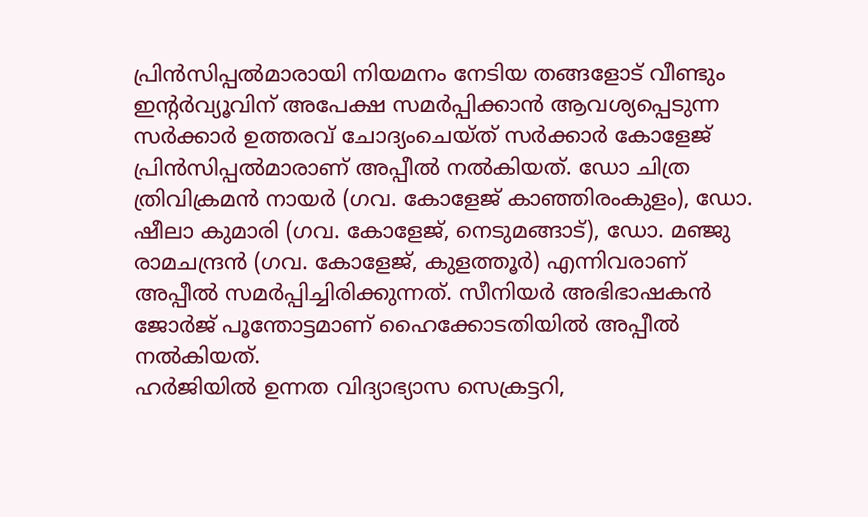പ്രിൻസിപ്പൽമാരായി നിയമനം നേടിയ തങ്ങളോട് വീണ്ടും ഇന്റർവ്യൂവിന് അപേക്ഷ സമർപ്പിക്കാൻ ആവശ്യപ്പെടുന്ന സർക്കാർ ഉത്തരവ് ചോദ്യംചെയ്ത് സർക്കാർ കോളേജ് പ്രിൻസിപ്പൽമാരാണ് അപ്പീൽ നൽകിയത്. ഡോ ചിത്ര ത്രിവിക്രമൻ നായർ (ഗവ. കോളേജ് കാഞ്ഞിരംകുളം), ഡോ. ഷീലാ കുമാരി (ഗവ. കോളേജ്, നെടുമങ്ങാട്), ഡോ. മഞ്ജു രാമചന്ദ്രൻ (ഗവ. കോളേജ്, കുളത്തൂർ) എന്നിവരാണ് അപ്പീൽ സമർപ്പിച്ചിരിക്കുന്നത്. സീനിയർ അഭിഭാഷകൻ ജോർജ് പൂന്തോട്ടമാണ് ഹൈക്കോടതിയിൽ അപ്പീൽ നൽകിയത്.
ഹർജിയിൽ ഉന്നത വിദ്യാഭ്യാസ സെക്രട്ടറി,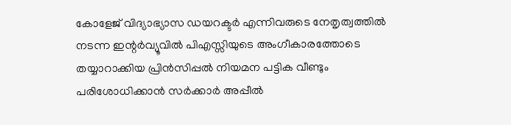കോളേജ് വിദ്യാഭ്യാസ ഡയറക്ടർ എന്നിവരുടെ നേതൃത്വത്തിൽ നടന്ന ഇന്റർവ്യൂവിൽ പിഎസ്സിയുടെ അംഗീകാരത്തോടെ തയ്യാറാക്കിയ പ്രിൻസിപ്പൽ നിയമന പട്ടിക വീണ്ടും പരിശോധിക്കാൻ സർക്കാർ അപ്പീൽ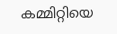കമ്മിറ്റിയെ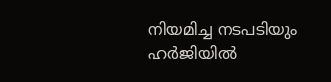നിയമിച്ച നടപടിയും ഹർജിയിൽ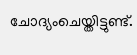ചോദ്യംചെയ്തിട്ടുണ്ട്.